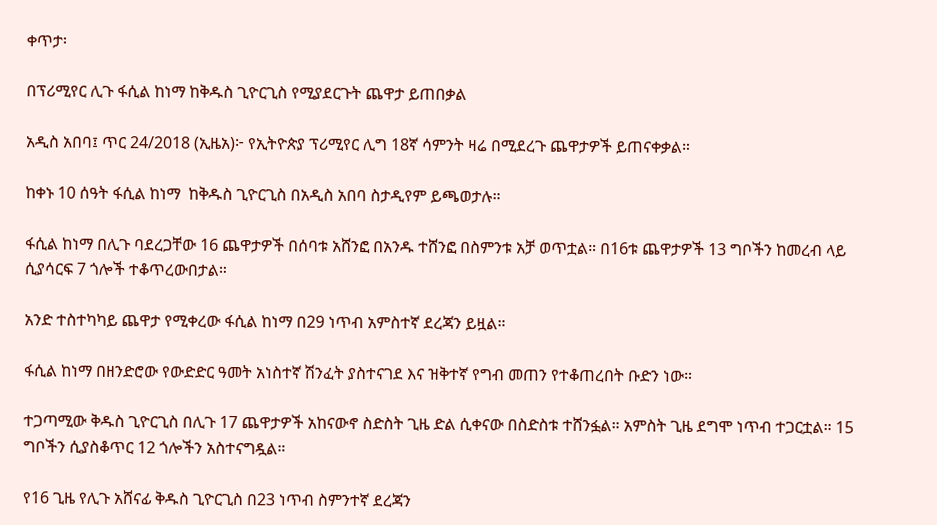ቀጥታ፡

በፕሪሚየር ሊጉ ፋሲል ከነማ ከቅዱስ ጊዮርጊስ የሚያደርጉት ጨዋታ ይጠበቃል

አዲስ አበባ፤ ጥር 24/2018 (ኢዜአ)፦ የኢትዮጵያ ፕሪሚየር ሊግ 18ኛ ሳምንት ዛሬ በሚደረጉ ጨዋታዎች ይጠናቀቃል።

ከቀኑ 10 ሰዓት ፋሲል ከነማ  ከቅዱስ ጊዮርጊስ በአዲስ አበባ ስታዲየም ይጫወታሉ።

ፋሲል ከነማ በሊጉ ባደረጋቸው 16 ጨዋታዎች በሰባቱ አሸንፎ በአንዱ ተሸንፎ በስምንቱ አቻ ወጥቷል። በ16ቱ ጨዋታዎች 13 ግቦችን ከመረብ ላይ ሲያሳርፍ 7 ጎሎች ተቆጥረውበታል።

አንድ ተስተካካይ ጨዋታ የሚቀረው ፋሲል ከነማ በ29 ነጥብ አምስተኛ ደረጃን ይዟል።

ፋሲል ከነማ በዘንድሮው የውድድር ዓመት አነስተኛ ሽንፈት ያስተናገደ እና ዝቅተኛ የግብ መጠን የተቆጠረበት ቡድን ነው።

ተጋጣሚው ቅዱስ ጊዮርጊስ በሊጉ 17 ጨዋታዎች አከናውኖ ስድስት ጊዜ ድል ሲቀናው በስድስቱ ተሸንፏል። አምስት ጊዜ ደግሞ ነጥብ ተጋርቷል። 15 ግቦችን ሲያስቆጥር 12 ጎሎችን አስተናግዷል።

የ16 ጊዜ የሊጉ አሸናፊ ቅዱስ ጊዮርጊስ በ23 ነጥብ ስምንተኛ ደረጃን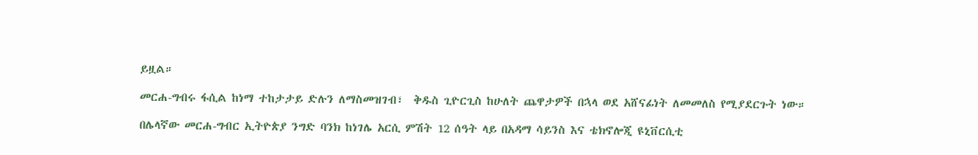ይዟል።

መርሐ-ግብሩ ፋሲል ከነማ ተከታታይ ድሉን ለማስመዝገብ፣  ቅዱስ ጊዮርጊስ ከሁለት ጨዋታዎች በኋላ ወደ አሸናፊነት ለመመለስ የሚያደርጉት ነው።

በሌላኛው መርሐ-ግብር ኢትዮጵያ ንግድ ባንክ ከነገሌ አርሲ ምሽት 12 ሰዓት ላይ በአዳማ ሳይንስ እና ቴክኖሎጂ ዩኒቨርሲቲ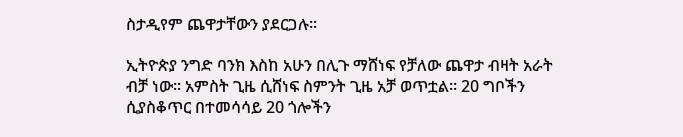ስታዲየም ጨዋታቸውን ያደርጋሉ።

ኢትዮጵያ ንግድ ባንክ እስከ አሁን በሊጉ ማሸነፍ የቻለው ጨዋታ ብዛት አራት ብቻ ነው። አምስት ጊዜ ሲሸነፍ ስምንት ጊዜ አቻ ወጥቷል። 20 ግቦችን ሲያስቆጥር በተመሳሳይ 20 ጎሎችን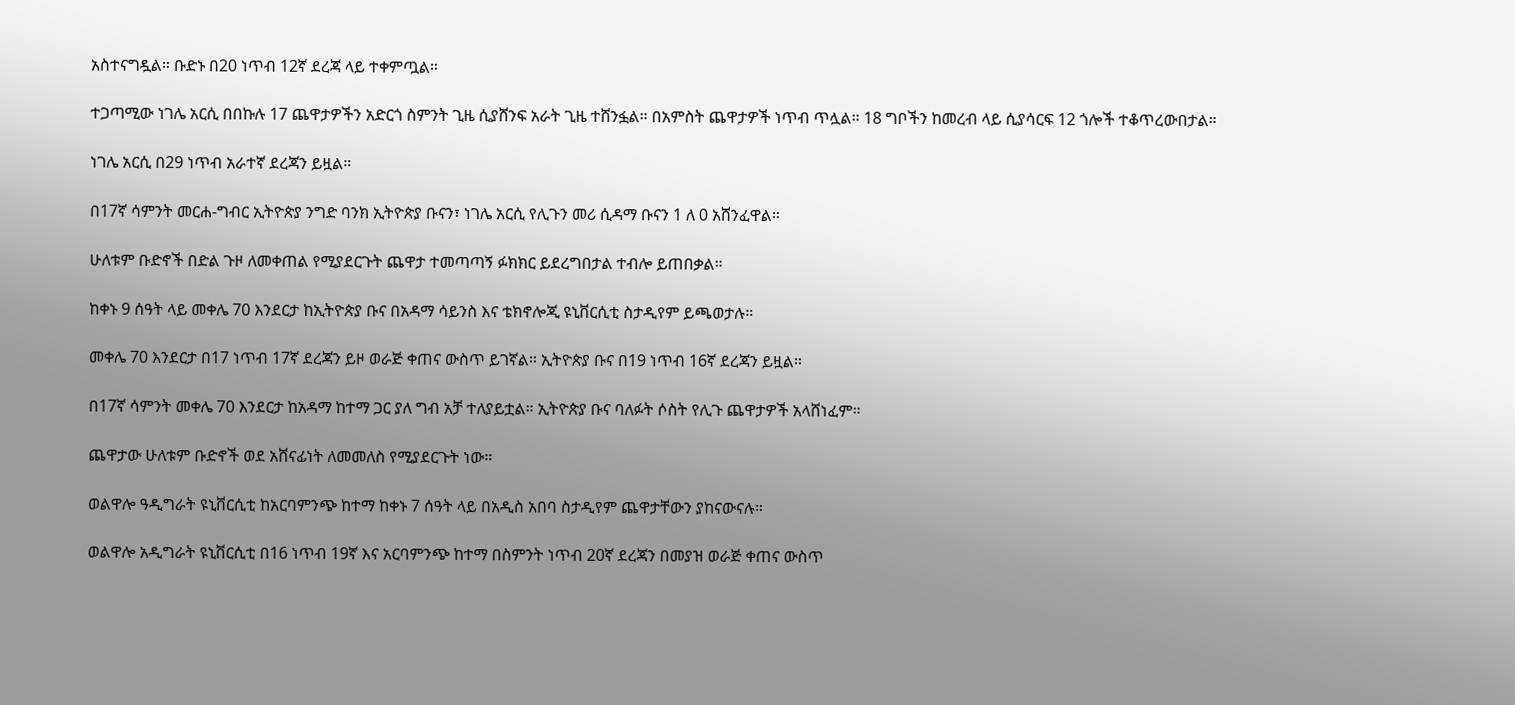አስተናግዷል። ቡድኑ በ20 ነጥብ 12ኛ ደረጃ ላይ ተቀምጧል።

ተጋጣሚው ነገሌ አርሲ በበኩሉ 17 ጨዋታዎችን አድርጎ ስምንት ጊዜ ሲያሸንፍ አራት ጊዜ ተሸንፏል። በአምስት ጨዋታዎች ነጥብ ጥሏል። 18 ግቦችን ከመረብ ላይ ሲያሳርፍ 12 ጎሎች ተቆጥረውበታል።

ነገሌ አርሲ በ29 ነጥብ አራተኛ ደረጃን ይዟል።

በ17ኛ ሳምንት መርሐ-ግብር ኢትዮጵያ ንግድ ባንክ ኢትዮጵያ ቡናን፣ ነገሌ አርሲ የሊጉን መሪ ሲዳማ ቡናን 1 ለ 0 አሸንፈዋል።

ሁለቱም ቡድኖች በድል ጉዞ ለመቀጠል የሚያደርጉት ጨዋታ ተመጣጣኝ ፉክክር ይደረግበታል ተብሎ ይጠበቃል።

ከቀኑ 9 ሰዓት ላይ መቀሌ 70 እንደርታ ከኢትዮጵያ ቡና በአዳማ ሳይንስ እና ቴክኖሎጂ ዩኒቨርሲቲ ስታዲየም ይጫወታሉ።

መቀሌ 70 እንደርታ በ17 ነጥብ 17ኛ ደረጃን ይዞ ወራጅ ቀጠና ውስጥ ይገኛል። ኢትዮጵያ ቡና በ19 ነጥብ 16ኛ ደረጃን ይዟል።

በ17ኛ ሳምንት መቀሌ 70 እንደርታ ከአዳማ ከተማ ጋር ያለ ግብ አቻ ተለያይቷል። ኢትዮጵያ ቡና ባለፉት ሶስት የሊጉ ጨዋታዎች አላሸነፈም።

ጨዋታው ሁለቱም ቡድኖች ወደ አሸናፊነት ለመመለስ የሚያደርጉት ነው።

ወልዋሎ ዓዲግራት ዩኒቨርሲቲ ከአርባምንጭ ከተማ ከቀኑ 7 ሰዓት ላይ በአዲስ አበባ ስታዲየም ጨዋታቸውን ያከናውናሉ።

ወልዋሎ አዲግራት ዩኒቨርሲቲ በ16 ነጥብ 19ኛ እና አርባምንጭ ከተማ በስምንት ነጥብ 20ኛ ደረጃን በመያዝ ወራጅ ቀጠና ውስጥ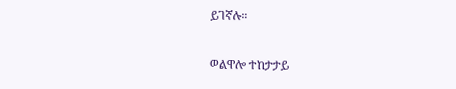ይገኛሉ።

ወልዋሎ ተከታታይ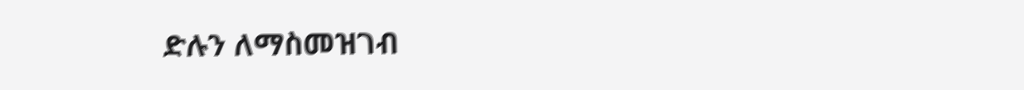ድሉን ለማስመዝገብ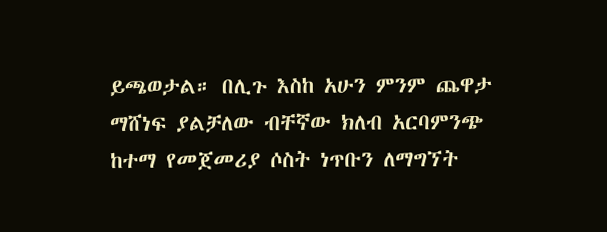ይጫወታል። በሊጉ እስከ አሁን ምንም ጨዋታ ማሸነፍ ያልቻለው ብቸኛው ክለብ አርባምንጭ ከተማ የመጀመሪያ ሶስት ነጥቡን ለማግኘት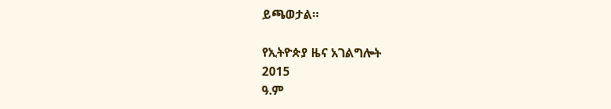ይጫወታል።

የኢትዮጵያ ዜና አገልግሎት
2015
ዓ.ም